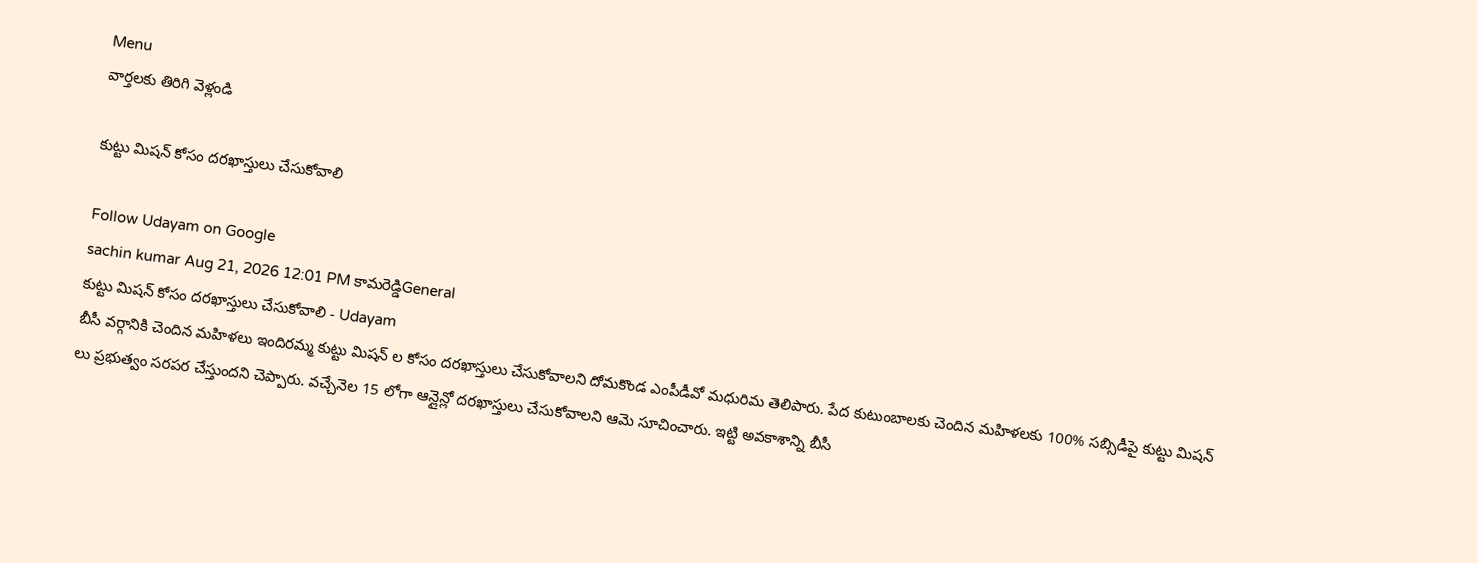Menu
వార్తలకు తిరిగి వెళ్లండి

కుట్టు మిషన్ కోసం దరఖాస్తులు చేసుకోవాలి

Follow Udayam on Google
sachin kumar Aug 21, 2026 12:01 PM కామరెడ్డిGeneral
కుట్టు మిషన్ కోసం దరఖాస్తులు చేసుకోవాలి - Udayam
బీసీ వర్గానికి చెందిన మహిళలు ఇందిరమ్మ కుట్టు మిషన్ ల కోసం దరఖాస్తులు చేసుకోవాలని దోమకొండ ఎంపీడీవో మధురిమ తెలిపారు. పేద కుటుంబాలకు చెందిన మహిళలకు 100% సబ్సిడీపై కుట్టు మిషన్ లు ప్రభుత్వం సరపర చేస్తుందని చెప్పారు. వచ్చేనెల 15 లోగా ఆన్లైన్లో దరఖాస్తులు చేసుకోవాలని ఆమె సూచించారు. ఇట్టి అవకాశాన్ని బీసీ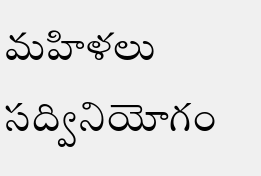మహిళలు సద్వినియోగం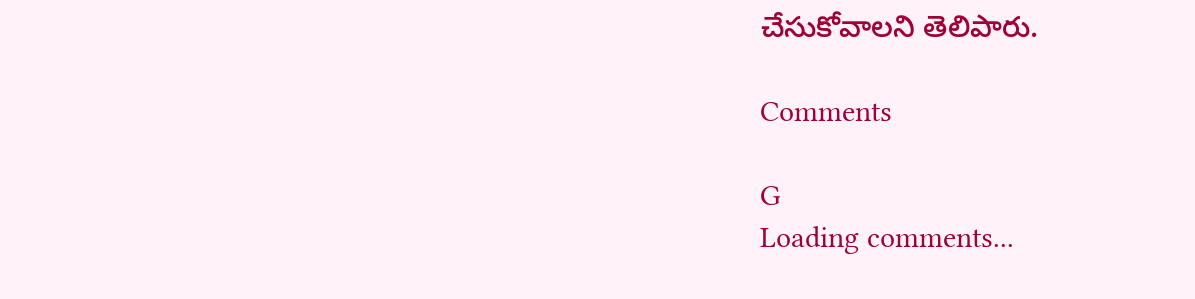చేసుకోవాలని తెలిపారు.

Comments

G
Loading comments...